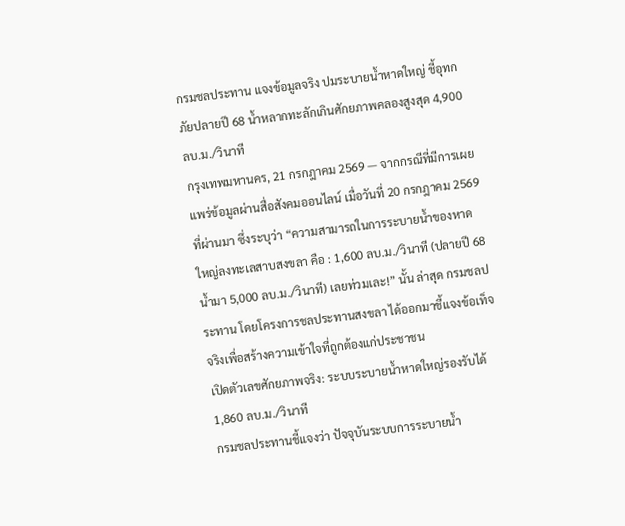กรมชลประทาน แจงข้อมูลจริง ปมระบายน้ำหาดใหญ่ ชี้อุทกภัยปลายปี 68 น้ำหลากทะลักเกินศักยภาพคลองสูงสุด 4,900 ลบ.ม./วินาที
กรุงเทพมหานคร, 21 กรกฎาคม 2569 — จากกรณีที่มีการเผยแพร่ข้อมูลผ่านสื่อสังคมออนไลน์ เมื่อวันที่ 20 กรกฎาคม 2569 ที่ผ่านมา ซึ่งระบุว่า “ความสามารถในการระบายน้ำของหาดใหญ่ลงทะเลสาบสงขลา คือ : 1,600 ลบ.ม./วินาที (ปลายปี 68 น้ำมา 5,000 ลบ.ม./วินาที) เลยท่วมเละ!” นั้น ล่าสุด กรมชลประทาน โดยโครงการชลประทานสงขลา ได้ออกมาชี้แจงข้อเท็จจริงเพื่อสร้างความเข้าใจที่ถูกต้องแก่ประชาชน
เปิดตัวเลขศักยภาพจริง: ระบบระบายน้ำหาดใหญ่รองรับได้ 1,860 ลบ.ม./วินาที
กรมชลประทานชี้แจงว่า ปัจจุบันระบบการระบายน้ำ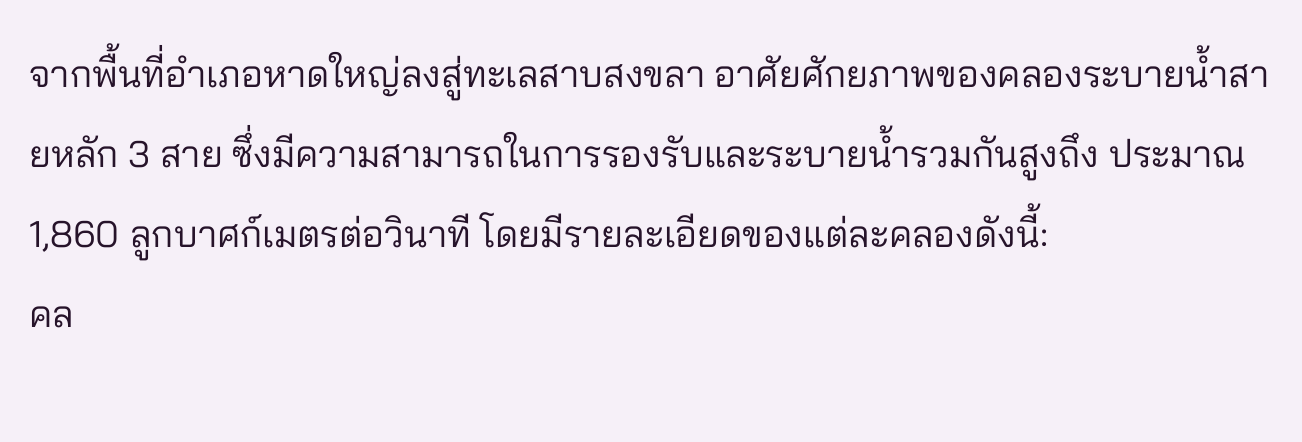จากพื้นที่อำเภอหาดใหญ่ลงสู่ทะเลสาบสงขลา อาศัยศักยภาพของคลองระบายน้ำสายหลัก 3 สาย ซึ่งมีความสามารถในการรองรับและระบายน้ำรวมกันสูงถึง ประมาณ 1,860 ลูกบาศก์เมตรต่อวินาที โดยมีรายละเอียดของแต่ละคลองดังนี้:
คล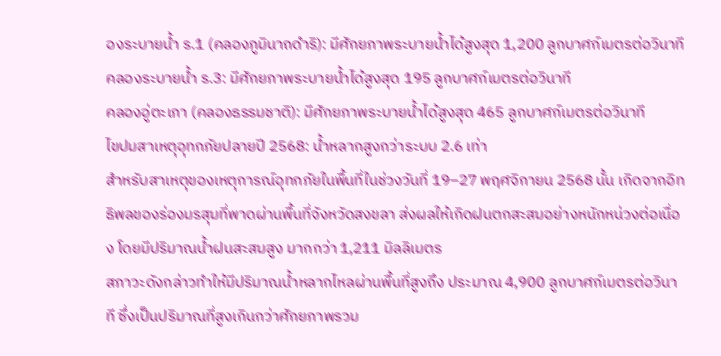องระบายน้ำ ร.1 (คลองภูมินาถดำริ): มีศักยภาพระบายน้ำได้สูงสุด 1,200 ลูกบาศก์เมตรต่อวินาที
คลองระบายน้ำ ร.3: มีศักยภาพระบายน้ำได้สูงสุด 195 ลูกบาศก์เมตรต่อวินาที
คลองอู่ตะเภา (คลองธรรมชาติ): มีศักยภาพระบายน้ำได้สูงสุด 465 ลูกบาศก์เมตรต่อวินาที
ไขปมสาเหตุอุทกภัยปลายปี 2568: น้ำหลากสูงกว่าระบบ 2.6 เท่า
สำหรับสาเหตุของเหตุการณ์อุทกภัยในพื้นที่ในช่วงวันที่ 19–27 พฤศจิกายน 2568 นั้น เกิดจากอิทธิพลของร่องมรสุมที่พาดผ่านพื้นที่จังหวัดสงขลา ส่งผลให้เกิดฝนตกสะสมอย่างหนักหน่วงต่อเนื่อง โดยมีปริมาณน้ำฝนสะสมสูง มากกว่า 1,211 มิลลิเมตร
สภาวะดังกล่าวทำให้มีปริมาณน้ำหลากไหลผ่านพื้นที่สูงถึง ประมาณ 4,900 ลูกบาศก์เมตรต่อวินาที ซึ่งเป็นปริมาณที่สูงเกินกว่าศักยภาพรวม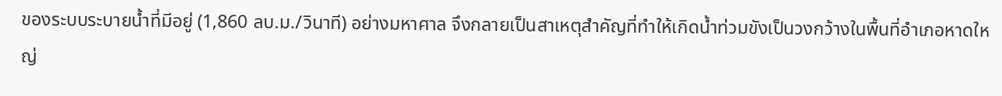ของระบบระบายน้ำที่มีอยู่ (1,860 ลบ.ม./วินาที) อย่างมหาศาล จึงกลายเป็นสาเหตุสำคัญที่ทำให้เกิดน้ำท่วมขังเป็นวงกว้างในพื้นที่อำเภอหาดใหญ่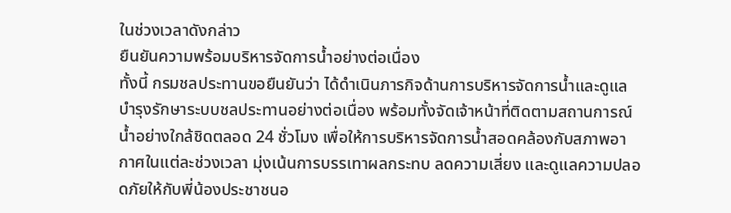ในช่วงเวลาดังกล่าว
ยืนยันความพร้อมบริหารจัดการน้ำอย่างต่อเนื่อง
ทั้งนี้ กรมชลประทานขอยืนยันว่า ได้ดำเนินภารกิจด้านการบริหารจัดการน้ำและดูแลบำรุงรักษาระบบชลประทานอย่างต่อเนื่อง พร้อมทั้งจัดเจ้าหน้าที่ติดตามสถานการณ์น้ำอย่างใกล้ชิดตลอด 24 ชั่วโมง เพื่อให้การบริหารจัดการน้ำสอดคล้องกับสภาพอากาศในแต่ละช่วงเวลา มุ่งเน้นการบรรเทาผลกระทบ ลดความเสี่ยง และดูแลความปลอดภัยให้กับพี่น้องประชาชนอ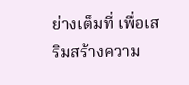ย่างเต็มที่ เพื่อเสริมสร้างความ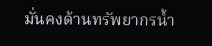มั่นคงด้านทรัพยากรน้ำ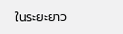ในระยะยาว